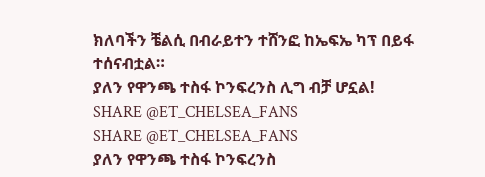ክለባችን ቼልሲ በብራይተን ተሸንፎ ከኤፍኤ ካፕ በይፋ ተሰናብቷል።
ያለን የዋንጫ ተስፋ ኮንፍረንስ ሊግ ብቻ ሆኗል!
SHARE @ET_CHELSEA_FANS
SHARE @ET_CHELSEA_FANS
ያለን የዋንጫ ተስፋ ኮንፍረንስ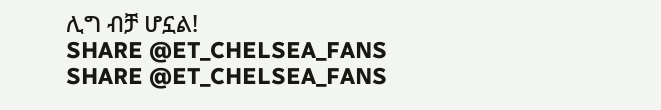ሊግ ብቻ ሆኗል!
SHARE @ET_CHELSEA_FANS
SHARE @ET_CHELSEA_FANS